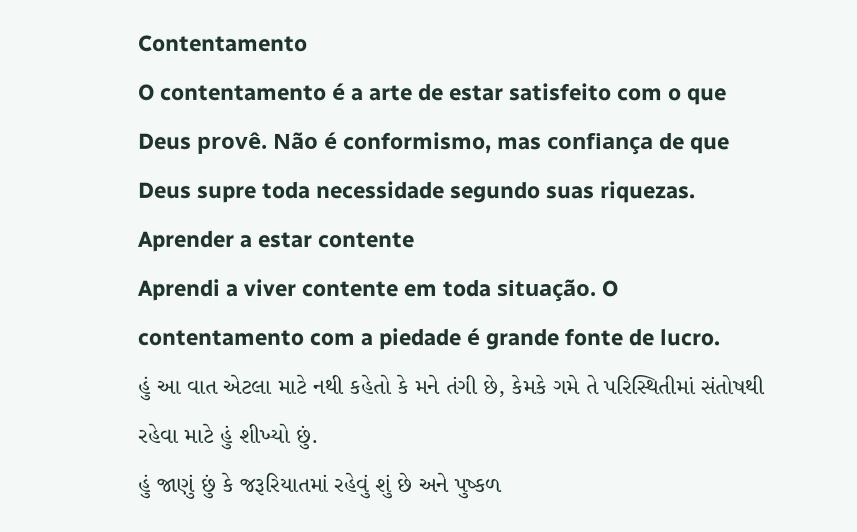Contentamento
O contentamento é a arte de estar satisfeito com o que Deus provê. Não é conformismo, mas confiança de que Deus supre toda necessidade segundo suas riquezas.
Aprender a estar contente
Aprendi a viver contente em toda situação. O contentamento com a piedade é grande fonte de lucro.
હું આ વાત એટલા માટે નથી કહેતો કે મને તંગી છે, કેમકે ગમે તે પરિસ્થિતીમાં સંતોષથી રહેવા માટે હું શીખ્યો છું.
હું જાણું છું કે જરૂરિયાતમાં રહેવું શું છે અને પુષ્કળ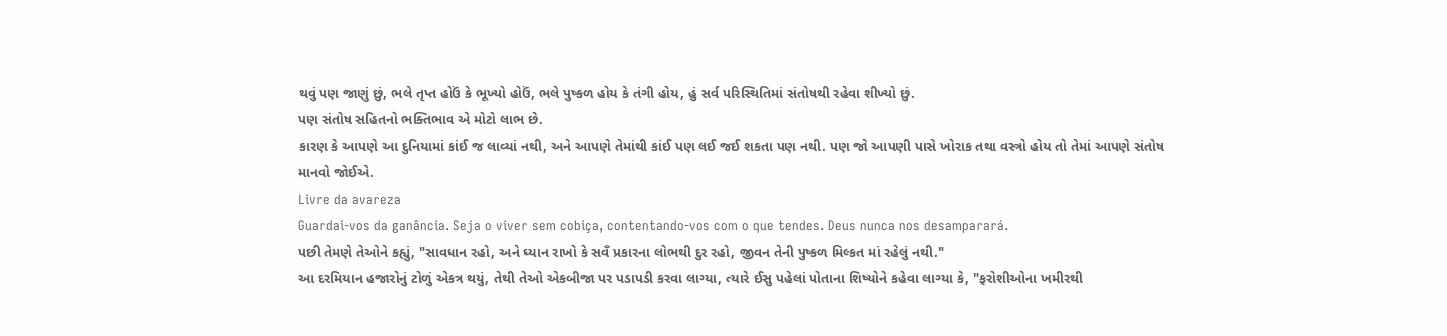થવું પણ જાણું છું, ભલે તૃપ્ત હોઉં કે ભૂખ્યો હોઉં, ભલે પુષ્કળ હોય કે તંગી હોય, હું સર્વ પરિસ્થિતિમાં સંતોષથી રહેવા શીખ્યો છું.
પણ સંતોષ સહિતનો ભક્તિભાવ એ મોટો લાભ છે.
કારણ કે આપણે આ દુનિયામાં કાંઈ જ લાવ્યાં નથી, અને આપણે તેમાંથી કાંઈ પણ લઈ જઈ શકતા પણ નથી. પણ જો આપણી પાસે ખોરાક તથા વસ્ત્રો હોય તો તેમાં આપણે સંતોષ માનવો જોઈએ.
Livre da avareza
Guardai-vos da ganância. Seja o viver sem cobiça, contentando-vos com o que tendes. Deus nunca nos desamparará.
પછી તેમણે તેઓને કહ્યું, "સાવધાન રહો, અને ઘ્યાન રાખો કે સવઁ પ્રકારના લોભથી દુર રહો, જીવન તેની પુષ્કળ મિલ્કત માં રહેલું નથી."
આ દરમિયાન હજારોનું ટોળું એકત્ર થયું, તેથી તેઓ એકબીજા પર પડાપડી કરવા લાગ્યા, ત્યારે ઈસુ પહેલાં પોતાના શિષ્યોને કહેવા લાગ્યા કે, "ફરોશીઓના ખમીરથી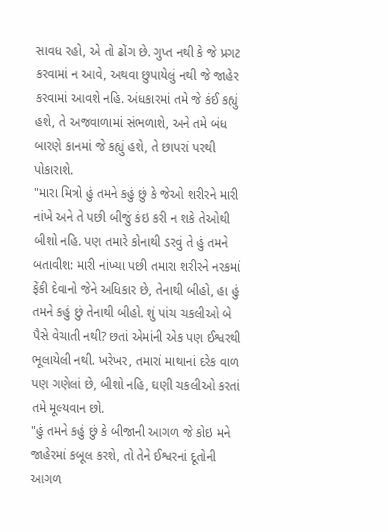સાવધ રહો, એ તો ઢોંગ છે. ગુપ્ત નથી કે જે પ્રગટ કરવામાં ન આવે, અથવા છુપાયેલું નથી જે જાહેર કરવામાં આવશે નહિ. અંધકારમાં તમે જે કંઈ કહ્યું હશે, તે અજવાળામાં સંભળાશે, અને તમે બંધ બારણે કાનમાં જે કહ્યું હશે, તે છાપરાં પરથી પોકારાશે.
"મારા મિત્રો હું તમને કહું છું કે જેઓ શરીરને મારી નાંખે અને તે પછી બીજું કંઇ કરી ન શકે તેઓથી બીશો નહિ. પણ તમારે કોનાથી ડરવું તે હું તમને બતાવીશ: મારી નાંખ્યા પછી તમારા શરીરને નરકમાં ફેંકી દેવાનો જેને અધિકાર છે, તેનાથી બીહો, હા હું તમને કહું છું તેનાથી બીહો. શું પાંચ ચકલીઓ બે પૈસે વેચાતી નથી? છતાં એમાંની એક પણ ઈશ્વરથી ભૂલાયેલી નથી. ખરેખર, તમારાં માથાનાં દરેક વાળ પણ ગણેલાં છે, બીશો નહિ, ઘણી ચકલીઓ કરતાં તમે મૂલ્યવાન છો.
"હું તમને કહું છું કે બીજાની આગળ જે કોઇ મને જાહેરમાં કબૂલ કરશે, તો તેને ઈશ્વરનાં દૂતોની આગળ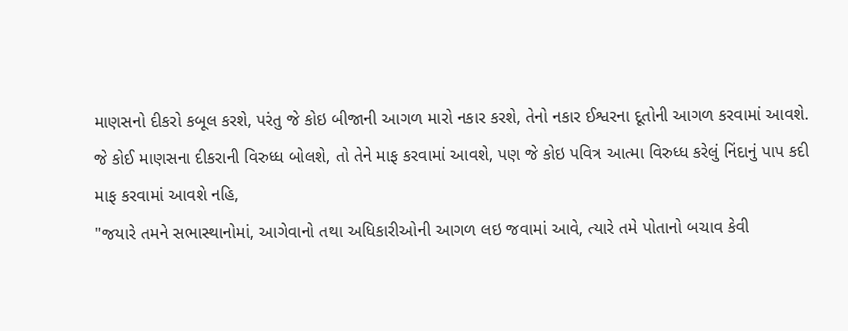માણસનો દીકરો કબૂલ કરશે, પરંતુ જે કોઇ બીજાની આગળ મારો નકાર કરશે, તેનો નકાર ઈશ્વરના દૂતોની આગળ કરવામાં આવશે. જે કોઈ માણસના દીકરાની વિરુધ્ધ બોલશે, તો તેને માફ કરવામાં આવશે, પણ જે કોઇ પવિત્ર આત્મા વિરુધ્ધ કરેલું નિંદાનું પાપ કદી માફ કરવામાં આવશે નહિ,
"જયારે તમને સભાસ્થાનોમાં, આગેવાનો તથા અધિકારીઓની આગળ લઇ જવામાં આવે, ત્યારે તમે પોતાનો બચાવ કેવી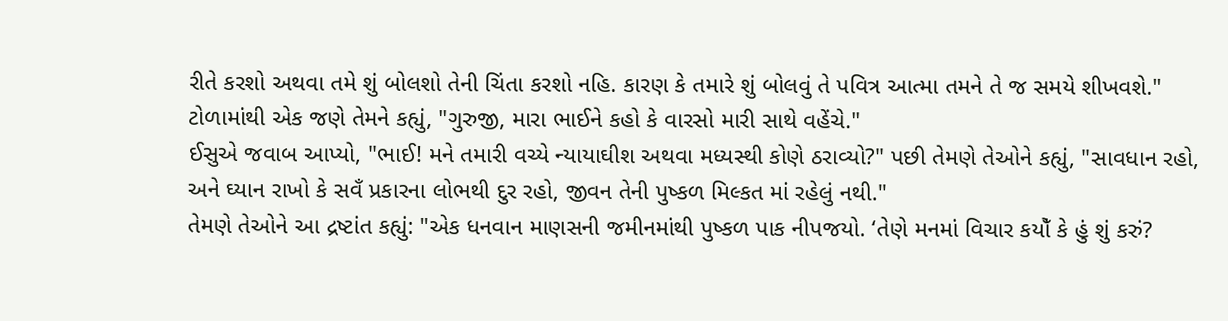રીતે કરશો અથવા તમે શું બોલશો તેની ચિંતા કરશો નહિ. કારણ કે તમારે શું બોલવું તે પવિત્ર આત્મા તમને તે જ સમયે શીખવશે."
ટોળામાંથી એક જણે તેમને કહ્યું, "ગુરુજી, મારા ભાઈને કહો કે વારસો મારી સાથે વહેંચે."
ઈસુએ જવાબ આપ્યો, "ભાઈ! મને તમારી વચ્યે ન્યાયાઘીશ અથવા મધ્યસ્થી કોણે ઠરાવ્યો?" પછી તેમણે તેઓને કહ્યું, "સાવધાન રહો, અને ઘ્યાન રાખો કે સવઁ પ્રકારના લોભથી દુર રહો, જીવન તેની પુષ્કળ મિલ્કત માં રહેલું નથી."
તેમણે તેઓને આ દ્રષ્ટાંત કહ્યું: "એક ધનવાન માણસની જમીનમાંથી પુષ્કળ પાક નીપજયો. ‘તેણે મનમાં વિચાર કયોઁ કે હું શું કરું?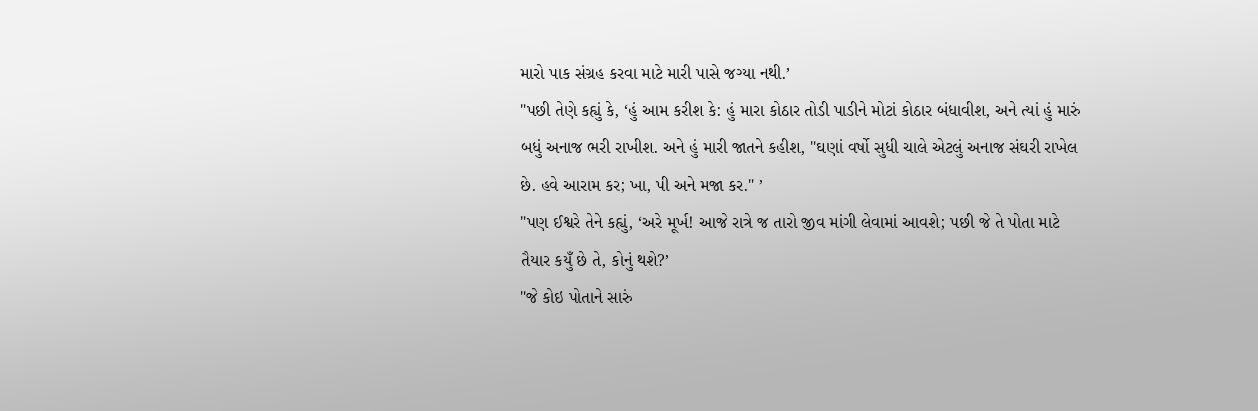મારો પાક સંગ્રહ કરવા માટે મારી પાસે જગ્યા નથી.’
"પછી તેણે કહ્યું કે, ‘હું આમ કરીશ કે: હું મારા કોઠાર તોડી પાડીને મોટાં કોઠાર બંધાવીશ, અને ત્યાં હું મારું બધું અનાજ ભરી રાખીશ. અને હું મારી જાતને કહીશ, "ઘણાં વર્ષો સુધી ચાલે એટલું અનાજ સંઘરી રાખેલ છે. હવે આરામ કર; ખા, પી અને મજા કર." ’
"પણ ઈશ્વરે તેને કહ્યું, ‘અરે મૂર્ખ! આજે રાત્રે જ તારો જીવ માંગી લેવામાં આવશે; પછી જે તે પોતા માટે તૈયાર કયુઁ છે તે, કોનું થશે?’
"જે કોઇ પોતાને સારું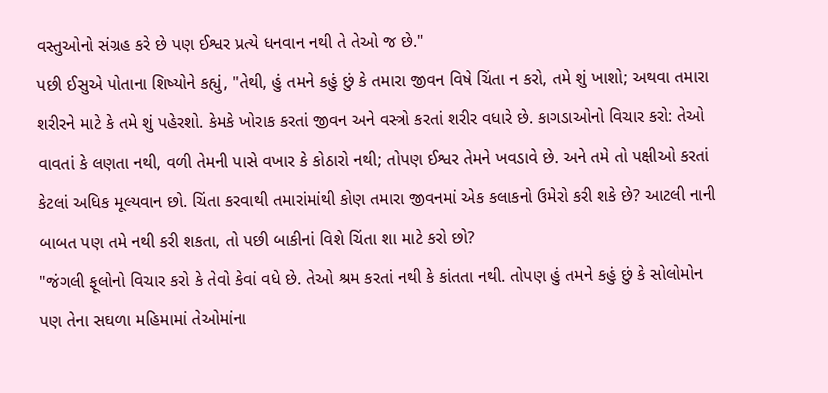વસ્તુઓનો સંગ્રહ કરે છે પણ ઈશ્વર પ્રત્યે ધનવાન નથી તે તેઓ જ છે."
પછી ઈસુએ પોતાના શિષ્યોને કહ્યું, "તેથી, હું તમને કહું છું કે તમારા જીવન વિષે ચિંતા ન કરો, તમે શું ખાશો; અથવા તમારા શરીરને માટે કે તમે શું પહેરશો. કેમકે ખોરાક કરતાં જીવન અને વસ્ત્રો કરતાં શરીર વધારે છે. કાગડાઓનો વિચાર કરો: તેઓ વાવતાં કે લણતા નથી, વળી તેમની પાસે વખાર કે કોઠારો નથી; તોપણ ઈશ્વર તેમને ખવડાવે છે. અને તમે તો પક્ષીઓ કરતાં કેટલાં અધિક મૂલ્યવાન છો. ચિંતા કરવાથી તમારાંમાંથી કોણ તમારા જીવનમાં એક કલાકનો ઉમેરો કરી શકે છે? આટલી નાની બાબત પણ તમે નથી કરી શકતા, તો પછી બાકીનાં વિશે ચિંતા શા માટે કરો છો?
"જંગલી ફૂલોનો વિચાર કરો કે તેવો કેવાં વધે છે. તેઓ શ્રમ કરતાં નથી કે કાંતતા નથી. તોપણ હું તમને કહું છું કે સોલોમોન પણ તેના સઘળા મહિમામાં તેઓમાંના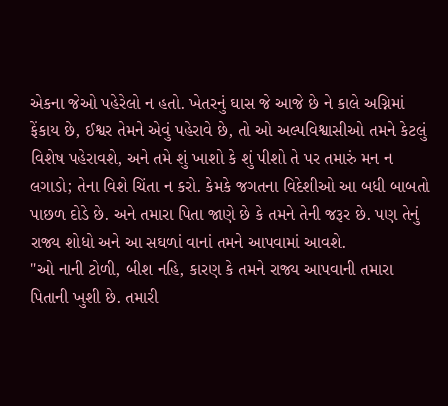એકના જેઓ પહેરેલો ન હતો. ખેતરનું ઘાસ જે આજે છે ને કાલે અગ્નિમાં ફેંકાય છે, ઈશ્વર તેમને એવું પહેરાવે છે, તો ઓ અલ્પવિશ્વાસીઓ તમને કેટલું વિશેષ પહેરાવશે, અને તમે શું ખાશો કે શું પીશો તે પર તમારું મન ન લગાડો; તેના વિશે ચિંતા ન કરો. કેમકે જગતના વિદેશીઓ આ બધી બાબતો પાછળ દોડે છે. અને તમારા પિતા જાણે છે કે તમને તેની જરૂર છે. પણ તેનું રાજ્ય શોધો અને આ સઘળાં વાનાં તમને આપવામાં આવશે.
"ઓ નાની ટોળી, બીશ નહિ, કારણ કે તમને રાજ્ય આપવાની તમારા પિતાની ખુશી છે. તમારી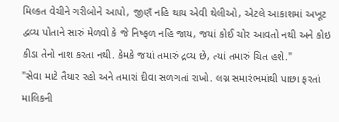મિલ્કત વેચીને ગરીબોને આપો, જીણઁ નહિ થાય એવી થેલીઓ, એટલે આકાશમાં અખૂટ દ્વવ્ય પોતાને સારું મેળવો કે જે નિષ્ફળ નહિ જાય, જયાં કોઈ ચોર આવતો નથી અને કોઇ કીડા તેનો નાશ કરતા નથી. કેમકે જયાં તમારું દ્રવ્ય છે, ત્યાં તમારું ચિત હશે."
"સેવા માટે તૈયાર રહો અને તમારાં દીવા સળગતાં રાખો. લગ્ન સમારંભમાંથી પાછા ફરતાં માલિકની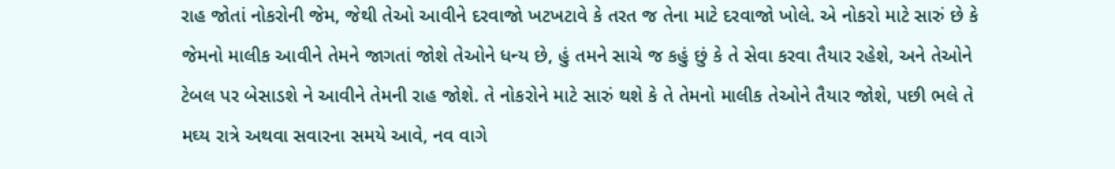રાહ જોતાં નોકરોની જેમ, જેથી તેઓ આવીને દરવાજો ખટખટાવે કે તરત જ તેના માટે દરવાજો ખોલે. એ નોકરો માટે સારું છે કે જેમનો માલીક આવીને તેમને જાગતાં જોશે તેઓને ધન્ય છે, હું તમને સાચે જ કહું છું કે તે સેવા કરવા તૈયાર રહેશે, અને તેઓને ટેબલ પર બેસાડશે ને આવીને તેમની રાહ જોશે. તે નોકરોને માટે સારું થશે કે તે તેમનો માલીક તેઓને તૈયાર જોશે, પછી ભલે તે મઘ્ય રાત્રે અથવા સવારના સમયે આવે, નવ વાગે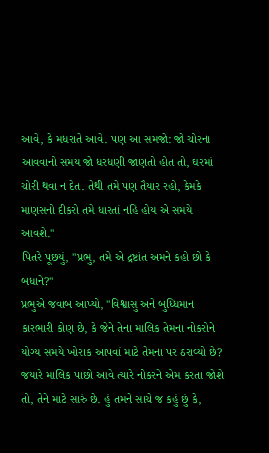આવે, કે મધરાતે આવે. પણ આ સમજો: જો ચોરના આવવાનો સમય જો ધરધણી જાણતો હોત તો, ઘરમાં ચોરી થવા ન દેત. તેથી તમે પણ તૈયાર રહો, કેમકે માણસનો દીકરો તમે ધારતાં નહિ હોય એ સમયે આવશે."
પિતરે પૂછયું, "પ્રભુ, તમે એ દ્રષ્ટાંત અમને કહો છો કે બધાને?"
પ્રભુએ જવાબ આપ્યો, "વિશ્વાસુ અને બુધ્ધિમાન કારભારી કોણ છે, કે જેને તેના માલિક તેમના નોકરોને યોગ્ય સમયે ખોરાક આપવાં માટે તેમના પર ઠરાવ્યો છે? જયારે માલિક પાછો આવે ત્યારે નોકરને એમ કરતા જોશે તો, તેને માટે સારું છે. હું તમને સાચે જ કહું છું કે,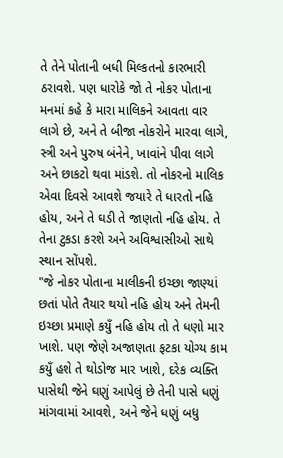તે તેને પોતાની બધી મિલ્કતનો કારભારી ઠરાવશે. પણ ધારોકે જો તે નોકર પોતાના મનમાં કહે કે મારા માલિકને આવતા વાર લાગે છે, અને તે બીજા નોકરોને મારવા લાગે, સ્ત્રી અને પુરુષ બંનેને, ખાવાંને પીવા લાગે અને છાકટો થવા માંડશે. તો નોકરનો માલિક એવા દિવસે આવશે જયારે તે ધારતો નહિ હોય, અને તે ઘડી તે જાણતો નહિ હોય. તે તેના ટુકડા કરશે અને અવિશ્વાસીઓ સાથે સ્થાન સોંપશે.
"જે નોકર પોતાના માલીકની ઇચ્છા જાણ્યાં છતાં પોતે તૈયાર થયો નહિ હોય અને તેમની ઇચ્છા પ્રમાણે કયુઁ નહિ હોય તો તે ધણો માર ખાશે. પણ જેણે અજાણતા ફટકા યોગ્ય કામ કયુઁ હશે તે થોડોજ માર ખાશે, દરેક વ્યક્તિ પાસેથી જેને ઘણું આપેલું છે તેની પાસે ધણું માંગવામાં આવશે, અને જેને ધણું બધુ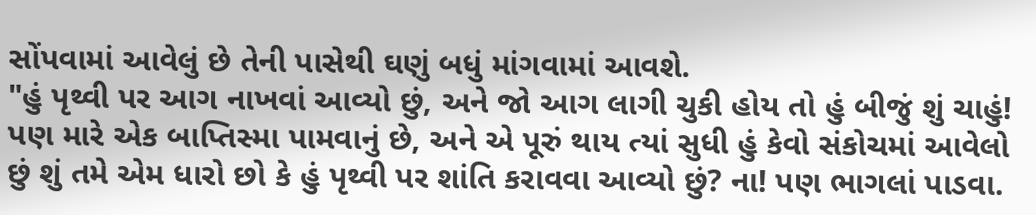સોંપવામાં આવેલું છે તેની પાસેથી ઘણું બધું માંગવામાં આવશે.
"હું પૃથ્વી પર આગ નાખવાં આવ્યો છું, અને જો આગ લાગી ચુકી હોય તો હું બીજું શું ચાહું! પણ મારે એક બાપ્તિસ્મા પામવાનું છે, અને એ પૂરું થાય ત્યાં સુધી હું કેવો સંકોચમાં આવેલો છું શું તમે એમ ધારો છો કે હું પૃથ્વી પર શાંતિ કરાવવા આવ્યો છું? ના! પણ ભાગલાં પાડવા.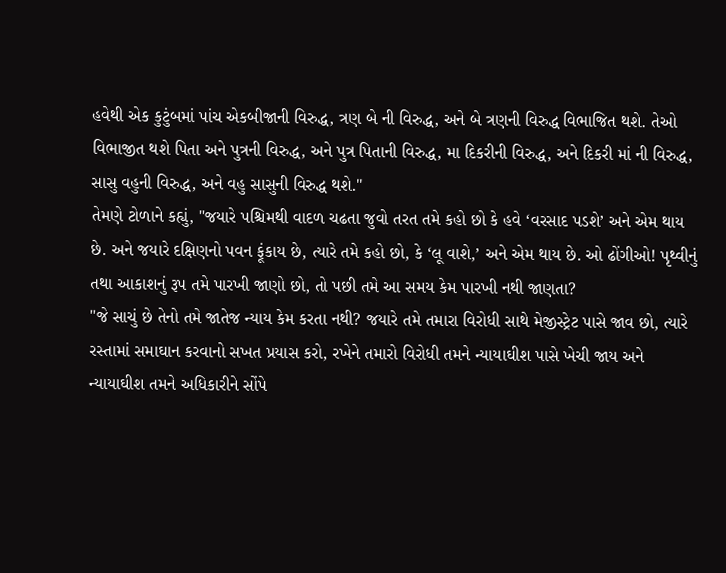હવેથી એક કુટુંબમાં પાંચ એકબીજાની વિરુદ્ધ, ત્રણ બે ની વિરુદ્ધ, અને બે ત્રણની વિરુદ્ધ વિભાજિત થશે. તેઓ વિભાજીત થશે પિતા અને પુત્રની વિરુદ્ધ, અને પુત્ર પિતાની વિરુદ્ધ, મા દિકરીની વિરુદ્ધ, અને દિકરી માં ની વિરુદ્ધ, સાસુ વહુની વિરુદ્ધ, અને વહુ સાસુની વિરુદ્ધ થશે."
તેમણે ટોળાને કહ્યું, "જયારે પશ્ચિમથી વાદળ ચઢતા જુવો તરત તમે કહો છો કે હવે ‘વરસાદ પડશે’ અને એમ થાય છે. અને જયારે દક્ષિણનો પવન ફૂંકાય છે, ત્યારે તમે કહો છો, કે ‘લૂ વાશે,’ અને એમ થાય છે. ઓ ઢોંગીઓ! પૃથ્વીનું તથા આકાશનું રૂપ તમે પારખી જાણો છો, તો પછી તમે આ સમય કેમ પારખી નથી જાણતા?
"જે સાચું છે તેનો તમે જાતેજ ન્યાય કેમ કરતા નથી? જયારે તમે તમારા વિરોધી સાથે મેજીસ્ટ્રેટ પાસે જાવ છો, ત્યારે રસ્તામાં સમાઘાન કરવાનો સખત પ્રયાસ કરો, રખેને તમારો વિરોધી તમને ન્યાયાઘીશ પાસે ખેચી જાય અને ન્યાયાઘીશ તમને અધિકારીને સોંપે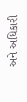અને અધિકારી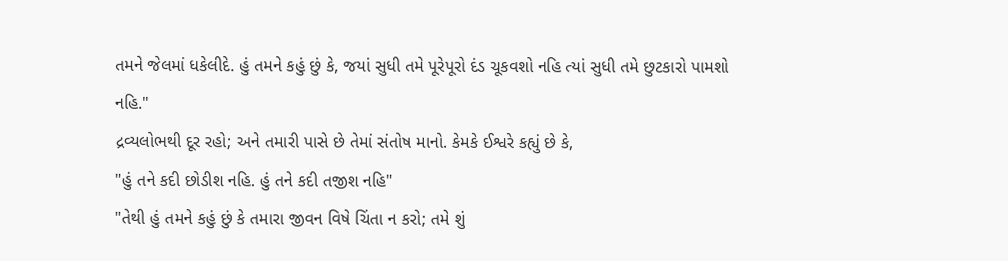તમને જેલમાં ધકેલીદે. હું તમને કહું છું કે, જયાં સુધી તમે પૂરેપૂરો દંડ ચૂકવશો નહિ ત્યાં સુધી તમે છુટકારો પામશો નહિ."
દ્રવ્યલોભથી દૂર રહો; અને તમારી પાસે છે તેમાં સંતોષ માનો. કેમકે ઈશ્વરે કહ્યું છે કે,
"હું તને કદી છોડીશ નહિ. હું તને કદી તજીશ નહિ"
"તેથી હું તમને કહું છું કે તમારા જીવન વિષે ચિંતા ન કરો; તમે શું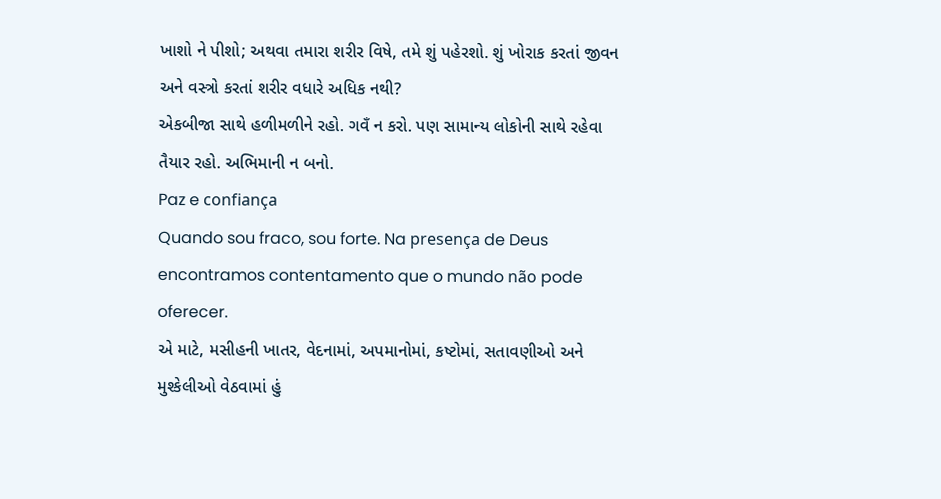ખાશો ને પીશો; અથવા તમારા શરીર વિષે, તમે શું પહેરશો. શું ખોરાક કરતાં જીવન અને વસ્ત્રો કરતાં શરીર વધારે અધિક નથી?
એકબીજા સાથે હળીમળીને રહો. ગવઁ ન કરો. પણ સામાન્ય લોકોની સાથે રહેવા તૈયાર રહો. અભિમાની ન બનો.
Paz e confiança
Quando sou fraco, sou forte. Na presença de Deus encontramos contentamento que o mundo não pode oferecer.
એ માટે, મસીહની ખાતર, વેદનામાં, અપમાનોમાં, કષ્ટોમાં, સતાવણીઓ અને મુશ્કેલીઓ વેઠવામાં હું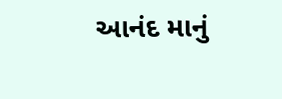આનંદ માનું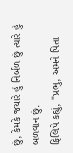છું, કેમકે જયારે હું નિર્બળ છું ત્યારે હું બળવાન છું.
ફિલિપે કહ્યું, "પ્રભુ, અમને પિતા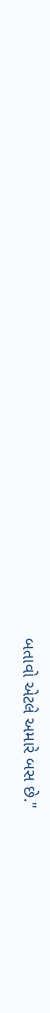બતાવો એટલે અમારે બસ છે."